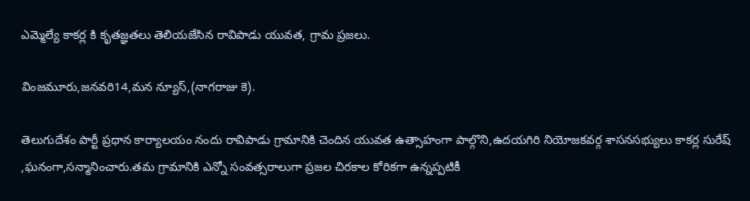ఎమ్మెల్యే కాకర్ల కి కృతజ్ఞతలు తెలియజేసిన రావిపాడు యువత, గ్రామ ప్రజలు.

వింజమూరు,జనవరి14,మన న్యూస్,(నాగరాజు కె).

తెలుగుదేశం పార్టీ ప్రధాన కార్యాలయం నందు రావిపాడు గ్రామానికి చెందిన యువత ఉత్సాహంగా పాల్గొని,ఉదయగిరి నియోజకవర్గ శాసనసభ్యులు కాకర్ల సురేష్ ,ఘనంగా,సన్మానించారు.తమ గ్రామానికి ఎన్నో సంవత్సరాలుగా ప్రజల చిరకాల కోరికగా ఉన్నప్పటికీ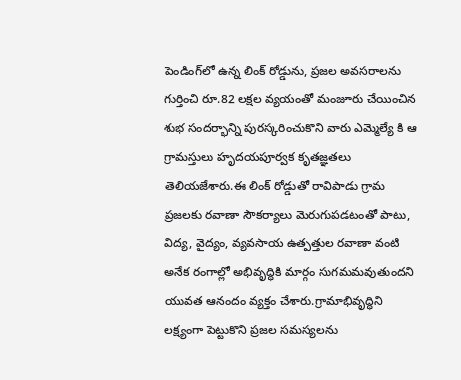పెండింగ్‌లో ఉన్న లింక్ రోడ్డును, ప్రజల అవసరాలను గుర్తించి రూ.82 లక్షల వ్యయంతో మంజూరు చేయించిన శుభ సందర్భాన్ని పురస్కరించుకొని వారు ఎమ్మెల్యే కి ఆ గ్రామస్తులు హృదయపూర్వక కృతజ్ఞతలు తెలియజేశారు.ఈ లింక్ రోడ్డుతో రావిపాడు గ్రామ ప్రజలకు రవాణా సౌకర్యాలు మెరుగుపడటంతో పాటు, విద్య, వైద్యం, వ్యవసాయ ఉత్పత్తుల రవాణా వంటి అనేక రంగాల్లో అభివృద్ధికి మార్గం సుగమమవుతుందని యువత ఆనందం వ్యక్తం చేశారు.గ్రామాభివృద్ధిని లక్ష్యంగా పెట్టుకొని ప్రజల సమస్యలను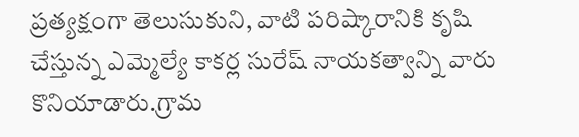ప్రత్యక్షంగా తెలుసుకుని, వాటి పరిష్కారానికి కృషి చేస్తున్న ఎమ్మెల్యే కాకర్ల సురేష్ నాయకత్వాన్ని వారు కొనియాడారు.గ్రామ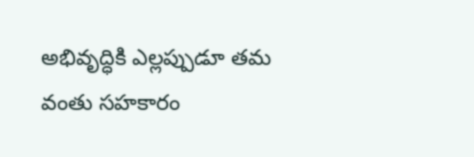అభివృద్ధికి ఎల్లప్పుడూ తమ వంతు సహకారం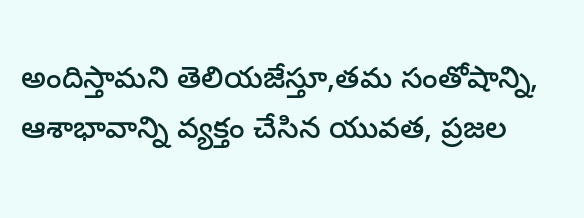అందిస్తామని తెలియజేస్తూ,తమ సంతోషాన్ని, ఆశాభావాన్ని వ్యక్తం చేసిన యువత, ప్రజల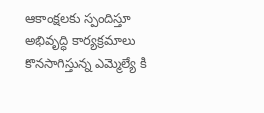ఆకాంక్షలకు స్పందిస్తూ అభివృద్ధి కార్యక్రమాలు కొనసాగిస్తున్న ఎమ్మెల్యే కి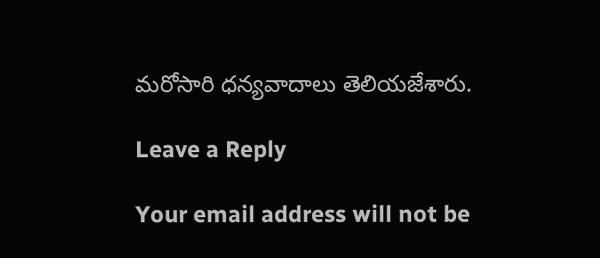మరోసారి ధన్యవాదాలు తెలియజేశారు.

Leave a Reply

Your email address will not be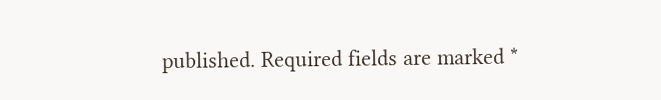published. Required fields are marked *